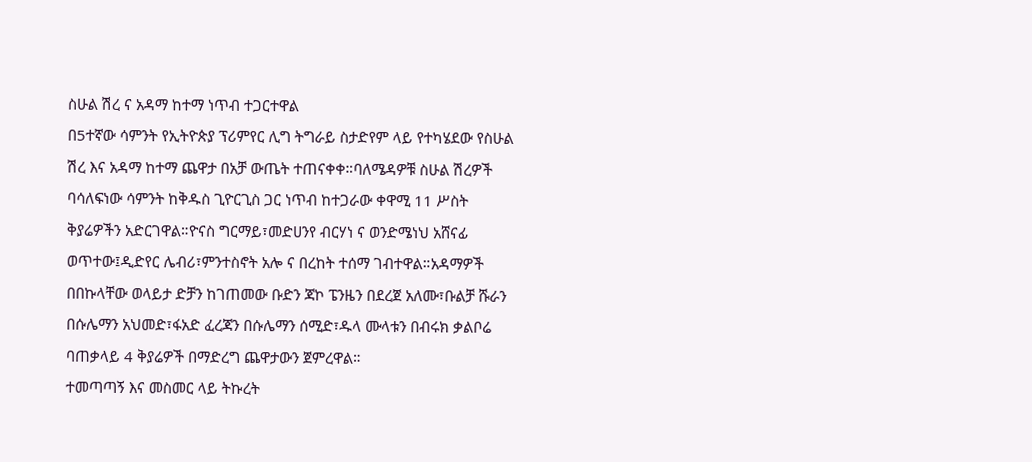ስሁል ሽረ ና አዳማ ከተማ ነጥብ ተጋርተዋል
በ5ተኛው ሳምንት የኢትዮጵያ ፕሪምየር ሊግ ትግራይ ስታድየም ላይ የተካሄደው የስሁል ሽረ እና አዳማ ከተማ ጨዋታ በአቻ ውጤት ተጠናቀቀ።ባለሜዳዎቹ ስሁል ሽረዎች ባሳለፍነው ሳምንት ከቅዱስ ጊዮርጊስ ጋር ነጥብ ከተጋራው ቀዋሚ 11 ሥስት ቅያሬዎችን አድርገዋል።ዮናስ ግርማይ፣መድሀንየ ብርሃነ ና ወንድሜነህ አሸናፊ ወጥተው፤ዲድየር ሌብሪ፣ምንተስኖት አሎ ና በረከት ተሰማ ገብተዋል።አዳማዎች በበኩላቸው ወላይታ ድቻን ከገጠመው ቡድን ጃኮ ፔንዜን በደረጀ አለሙ፣ቡልቻ ሹራን በሱሌማን አህመድ፣ፋአድ ፈረጃን በሱሌማን ሰሚድ፣ዱላ ሙላቱን በብሩክ ቃልቦሬ ባጠቃላይ 4 ቅያሬዎች በማድረግ ጨዋታውን ጀምረዋል።
ተመጣጣኝ እና መስመር ላይ ትኩረት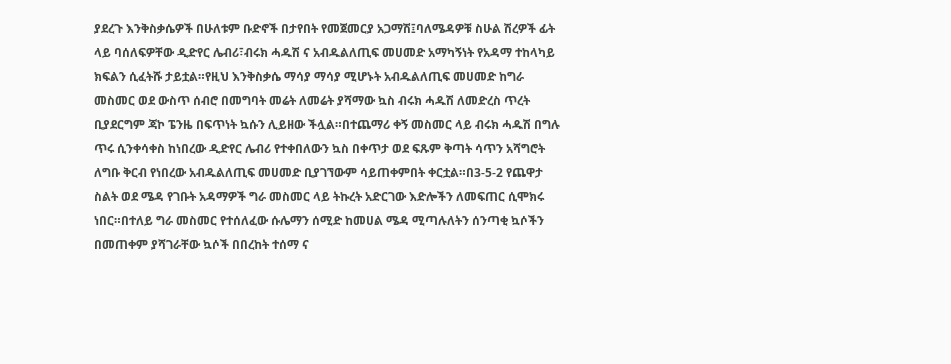ያደረጉ እንቅስቃሴዎች በሁለቱም ቡድኖች በታየበት የመጀመርያ አጋማሽ፤ባለሜዳዎቹ ስሁል ሽረዎች ፊት ላይ ባሰለፍዎቸው ዲድየር ሌብሪ፣ብሩክ ሓዱሽ ና አብዱልለጢፍ መሀመድ አማካኝነት የአዳማ ተከላካይ ክፍልን ሲፈትሹ ታይቷል።የዚህ እንቅስቃሴ ማሳያ ማሳያ ሚሆኑት አብዱልለጢፍ መሀመድ ከግራ መስመር ወደ ውስጥ ሰብሮ በመግባት መሬት ለመሬት ያሻማው ኳስ ብሩክ ሓዱሽ ለመድረስ ጥረት ቢያደርግም ጃኮ ፔንዜ በፍጥነት ኳሱን ሊይዘው ችሏል።በተጨማሪ ቀኝ መስመር ላይ ብሩክ ሓዱሽ በግሉ ጥሩ ሲንቀሳቀስ ከነበረው ዲድየር ሌብሪ የተቀበለውን ኳስ በቀጥታ ወደ ፍጹም ቅጣት ሳጥን አሻግሮት ለግቡ ቅርብ የነበረው አብዱልለጢፍ መሀመድ ቢያገኘውም ሳይጠቀምበት ቀርቷል።በ3-5-2 የጨዋታ ስልት ወደ ሜዳ የገቡት አዳማዎች ግራ መስመር ላይ ትኩረት አድርገው እድሎችን ለመፍጠር ሲሞክሩ ነበር።በተለይ ግራ መስመር የተሰለፈው ሱሌማን ሰሚድ ከመሀል ሜዳ ሚጣሉለትን ሰንጣቂ ኳሶችን በመጠቀም ያሻገራቸው ኳሶች በበረከት ተሰማ ና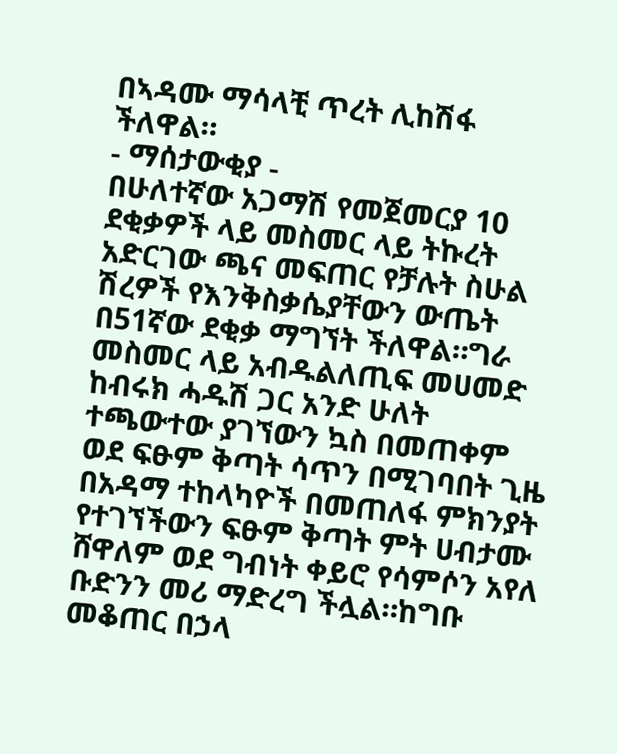በኣዳሙ ማሳላቺ ጥረት ሊከሽፋ ችለዋል።
- ማሰታውቂያ -
በሁለተኛው አጋማሽ የመጀመርያ 10 ደቂቃዎች ላይ መስመር ላይ ትኩረት አድርገው ጫና መፍጠር የቻሉት ስሁል ሽረዎች የእንቅስቃሴያቸውን ውጤት በ51ኛው ደቂቃ ማግኘት ችለዋል።ግራ መስመር ላይ አብዱልለጢፍ መሀመድ ከብሩክ ሓዱሽ ጋር አንድ ሁለት ተጫውተው ያገኘውን ኳስ በመጠቀም ወደ ፍፁም ቅጣት ሳጥን በሚገባበት ጊዜ በአዳማ ተከላካዮች በመጠለፋ ምክንያት የተገኘችውን ፍፁም ቅጣት ምት ሀብታሙ ሸዋለም ወደ ግብነት ቀይሮ የሳምሶን አየለ ቡድንን መሪ ማድረግ ችሏል።ከግቡ መቆጠር በኃላ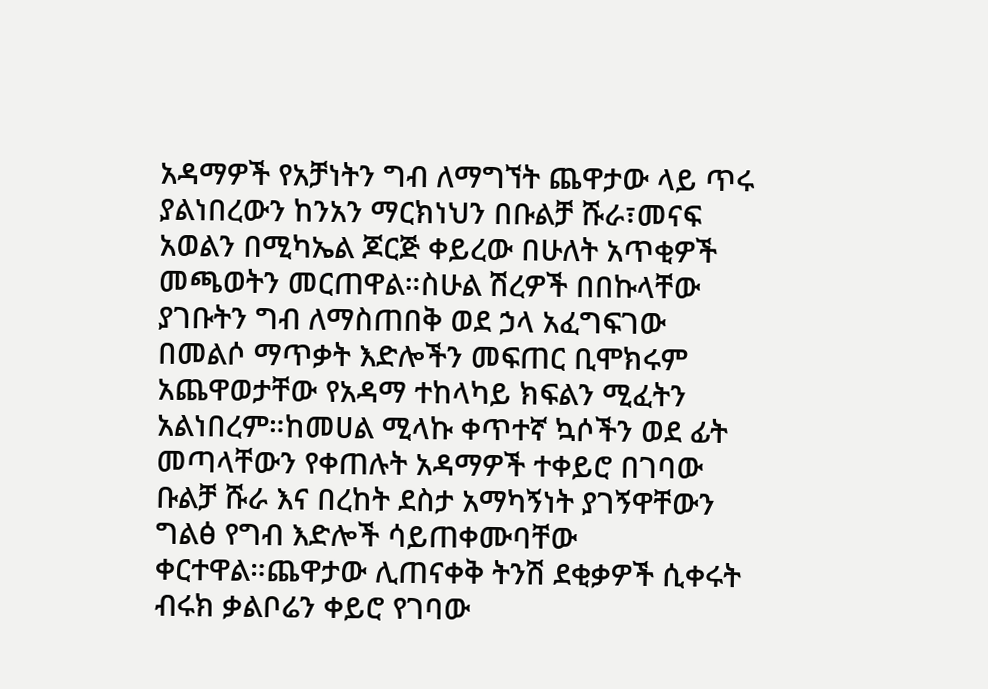አዳማዎች የአቻነትን ግብ ለማግኘት ጨዋታው ላይ ጥሩ ያልነበረውን ከንአን ማርክነህን በቡልቻ ሹራ፣መናፍ አወልን በሚካኤል ጆርጅ ቀይረው በሁለት አጥቂዎች መጫወትን መርጠዋል።ስሁል ሽረዎች በበኩላቸው ያገቡትን ግብ ለማስጠበቅ ወደ ኃላ አፈግፍገው በመልሶ ማጥቃት እድሎችን መፍጠር ቢሞክሩም አጨዋወታቸው የአዳማ ተከላካይ ክፍልን ሚፈትን አልነበረም።ከመሀል ሚላኩ ቀጥተኛ ኳሶችን ወደ ፊት መጣላቸውን የቀጠሉት አዳማዎች ተቀይሮ በገባው ቡልቻ ሹራ እና በረከት ደስታ አማካኝነት ያገኝዋቸውን ግልፅ የግብ እድሎች ሳይጠቀሙባቸው ቀርተዋል።ጨዋታው ሊጠናቀቅ ትንሽ ደቂቃዎች ሲቀሩት ብሩክ ቃልቦሬን ቀይሮ የገባው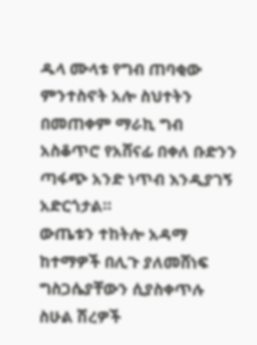ዱላ ሙላቱ የግብ ጠባቂው ምንተስኖት አሎ ስህተትን በመጠቀም ማራኪ ግብ አስቆጥሮ የአሸናፊ በቀለ ቡድንን ጣፋጭ አንድ ነጥብ እንዲያገኝ አድርጎታል።
ውጤቱን ተከትሎ አዳማ ከተማዎች በሊጉ ያለመሸነፍ ግስጋሴያቸውን ሲያስቀጥሉ ስሁል ሽረዎች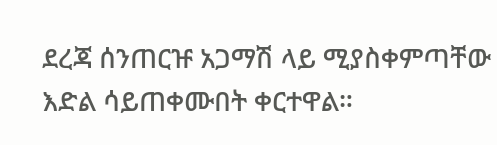ደረጃ ሰንጠርዡ አጋማሽ ላይ ሚያስቀምጣቸው እድል ሳይጠቀሙበት ቀርተዋል።